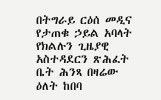በትግራይ ርዕሰ መዲና የታጠቁ ኃይል አባላት የክልሉን ጊዜያዊ አስተዳደርን ጽሕፈት ቤት ሕንጻ በዛሬው ዕለት ከበባ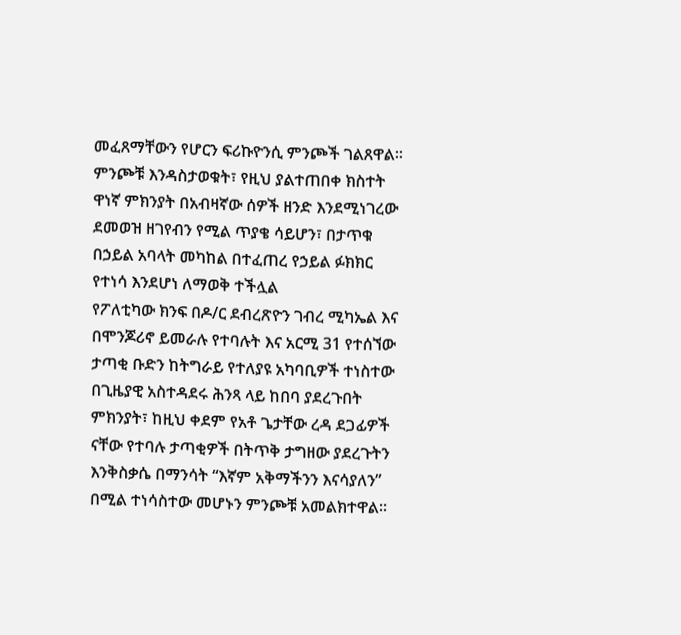መፈጸማቸውን የሆርን ፍሪኩዮንሲ ምንጮች ገልጸዋል።
ምንጮቹ እንዳስታወቁት፣ የዚህ ያልተጠበቀ ክስተት ዋነኛ ምክንያት በአብዛኛው ሰዎች ዘንድ እንደሚነገረው ደመወዝ ዘገየብን የሚል ጥያቄ ሳይሆን፣ በታጥቁ በኃይል አባላት መካከል በተፈጠረ የኃይል ፉክክር የተነሳ እንደሆነ ለማወቅ ተችሏል
የፖለቲካው ክንፍ በዶ/ር ደብረጽዮን ገብረ ሚካኤል እና በሞንጆሪኖ ይመራሉ የተባሉት እና አርሚ 31 የተሰኘው ታጣቂ ቡድን ከትግራይ የተለያዩ አካባቢዎች ተነስተው በጊዜያዊ አስተዳደሩ ሕንጻ ላይ ከበባ ያደረጉበት ምክንያት፣ ከዚህ ቀደም የአቶ ጌታቸው ረዳ ደጋፊዎች ናቸው የተባሉ ታጣቂዎች በትጥቅ ታግዘው ያደረጉትን እንቅስቃሴ በማንሳት “እኛም አቅማችንን እናሳያለን” በሚል ተነሳስተው መሆኑን ምንጮቹ አመልክተዋል።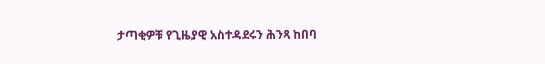ታጣቂዎቹ የጊዜያዊ አስተዳደሩን ሕንጻ ከበባ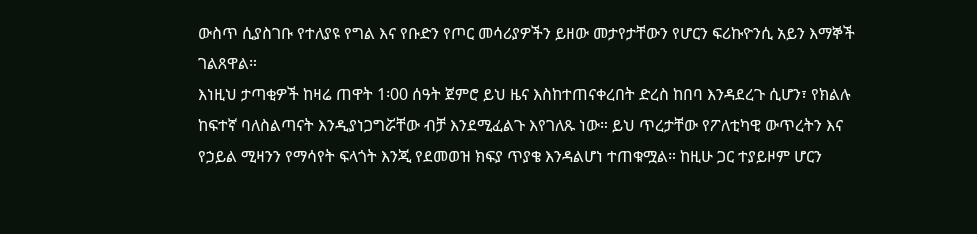ውስጥ ሲያስገቡ የተለያዩ የግል እና የቡድን የጦር መሳሪያዎችን ይዘው መታየታቸውን የሆርን ፍሪኩዮንሲ አይን እማኞች ገልጸዋል።
እነዚህ ታጣቂዎች ከዛሬ ጠዋት 1፡00 ሰዓት ጀምሮ ይህ ዜና እስከተጠናቀረበት ድረስ ከበባ እንዳደረጉ ሲሆን፣ የክልሉ ከፍተኛ ባለስልጣናት እንዲያነጋግሯቸው ብቻ እንደሚፈልጉ እየገለጹ ነው። ይህ ጥረታቸው የፖለቲካዊ ውጥረትን እና የኃይል ሚዛንን የማሳየት ፍላጎት እንጂ የደመወዝ ክፍያ ጥያቄ እንዳልሆነ ተጠቁሟል። ከዚሁ ጋር ተያይዞም ሆርን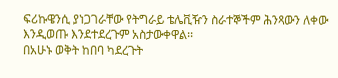ፍሪኩዌንሲ ያነጋገራቸው የትግራይ ቴሌቪዥን ስራተኞችም ሕንጻውን ለቀው እንዲወጡ እንደተደረጉም አስታውቀዋል፡፡
በአሁኑ ወቅት ከበባ ካደረጉት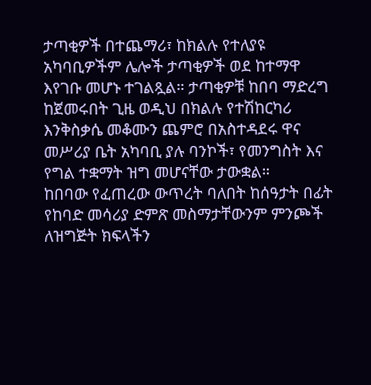ታጣቂዎች በተጨማሪ፣ ከክልሉ የተለያዩ አካባቢዎችም ሌሎች ታጣቂዎች ወደ ከተማዋ እየገቡ መሆኑ ተገልጿል። ታጣቂዎቹ ከበባ ማድረግ ከጀመሩበት ጊዜ ወዲህ በክልሉ የተሽከርካሪ እንቅስቃሴ መቆሙን ጨምሮ በአስተዳደሩ ዋና መሥሪያ ቤት አካባቢ ያሉ ባንኮች፣ የመንግስት እና የግል ተቋማት ዝግ መሆናቸው ታውቋል።
ከበባው የፈጠረው ውጥረት ባለበት ከሰዓታት በፊት የከባድ መሳሪያ ድምጽ መስማታቸውንም ምንጮች ለዝግጅት ክፍላችን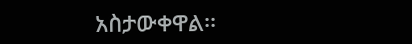አስታውቀዋል፡፡